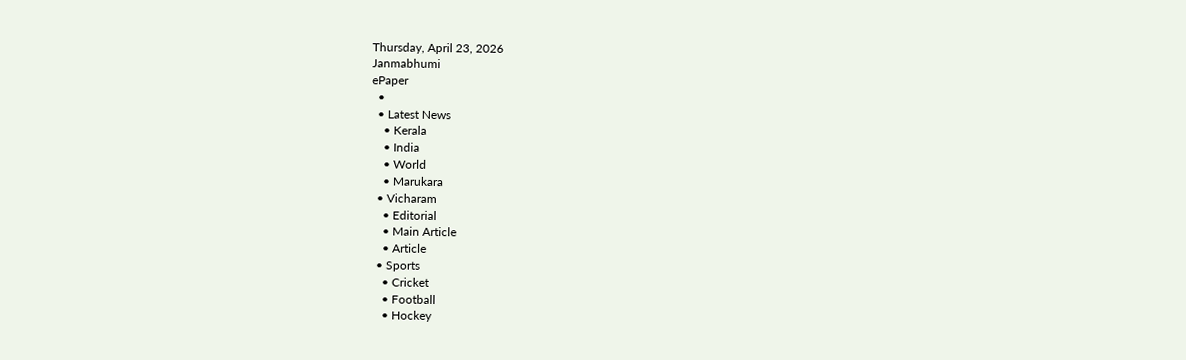Thursday, April 23, 2026
Janmabhumi
ePaper
  •
  • Latest News
    • Kerala
    • India
    • World
    • Marukara
  • Vicharam
    • Editorial
    • Main Article
    • Article
  • Sports
    • Cricket
    • Football
    • Hockey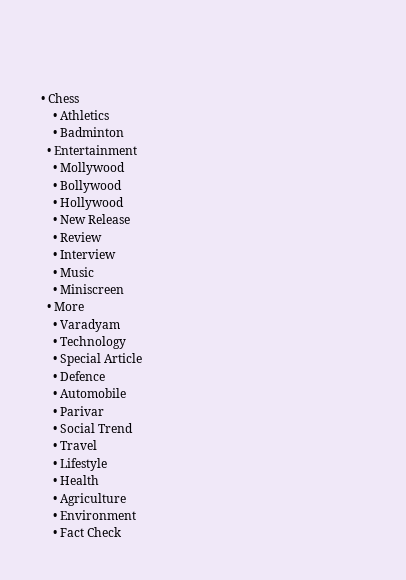• Chess
    • Athletics
    • Badminton
  • Entertainment
    • Mollywood
    • Bollywood
    • Hollywood
    • New Release
    • Review
    • Interview
    • Music
    • Miniscreen
  • More
    • Varadyam
    • Technology
    • Special Article
    • Defence
    • Automobile
    • Parivar
    • Social Trend
    • Travel
    • Lifestyle
    • Health
    • Agriculture
    • Environment
    • Fact Check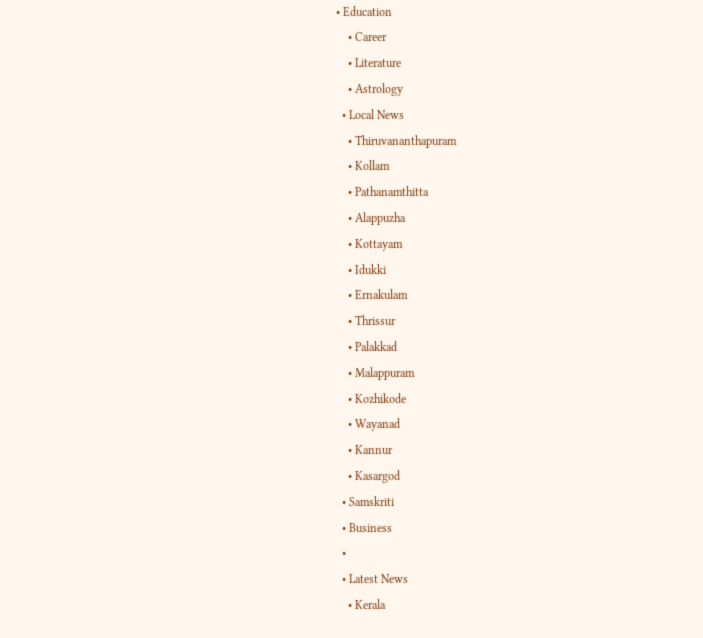• Education
    • Career
    • Literature
    • Astrology
  • Local News
    • Thiruvananthapuram
    • Kollam
    • Pathanamthitta
    • Alappuzha
    • Kottayam
    • Idukki
    • Ernakulam
    • Thrissur
    • Palakkad
    • Malappuram
    • Kozhikode
    • Wayanad
    • Kannur
    • Kasargod
  • Samskriti
  • Business
  •
  • Latest News
    • Kerala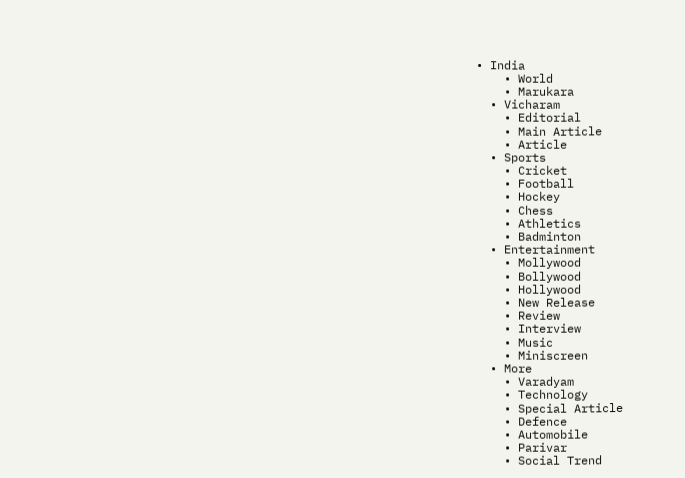• India
    • World
    • Marukara
  • Vicharam
    • Editorial
    • Main Article
    • Article
  • Sports
    • Cricket
    • Football
    • Hockey
    • Chess
    • Athletics
    • Badminton
  • Entertainment
    • Mollywood
    • Bollywood
    • Hollywood
    • New Release
    • Review
    • Interview
    • Music
    • Miniscreen
  • More
    • Varadyam
    • Technology
    • Special Article
    • Defence
    • Automobile
    • Parivar
    • Social Trend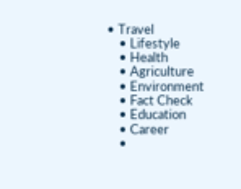• Travel
    • Lifestyle
    • Health
    • Agriculture
    • Environment
    • Fact Check
    • Education
    • Career
    •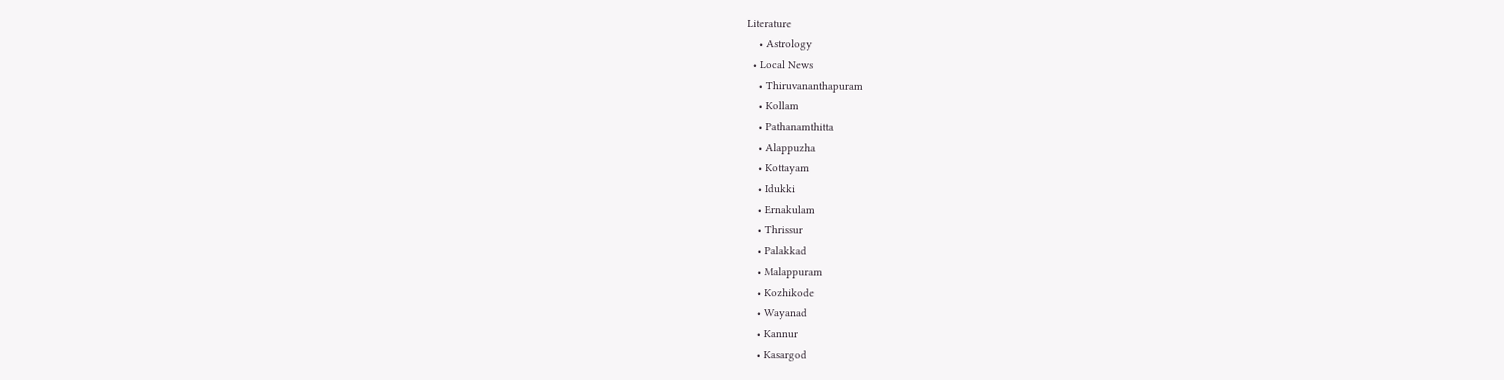Literature
    • Astrology
  • Local News
    • Thiruvananthapuram
    • Kollam
    • Pathanamthitta
    • Alappuzha
    • Kottayam
    • Idukki
    • Ernakulam
    • Thrissur
    • Palakkad
    • Malappuram
    • Kozhikode
    • Wayanad
    • Kannur
    • Kasargod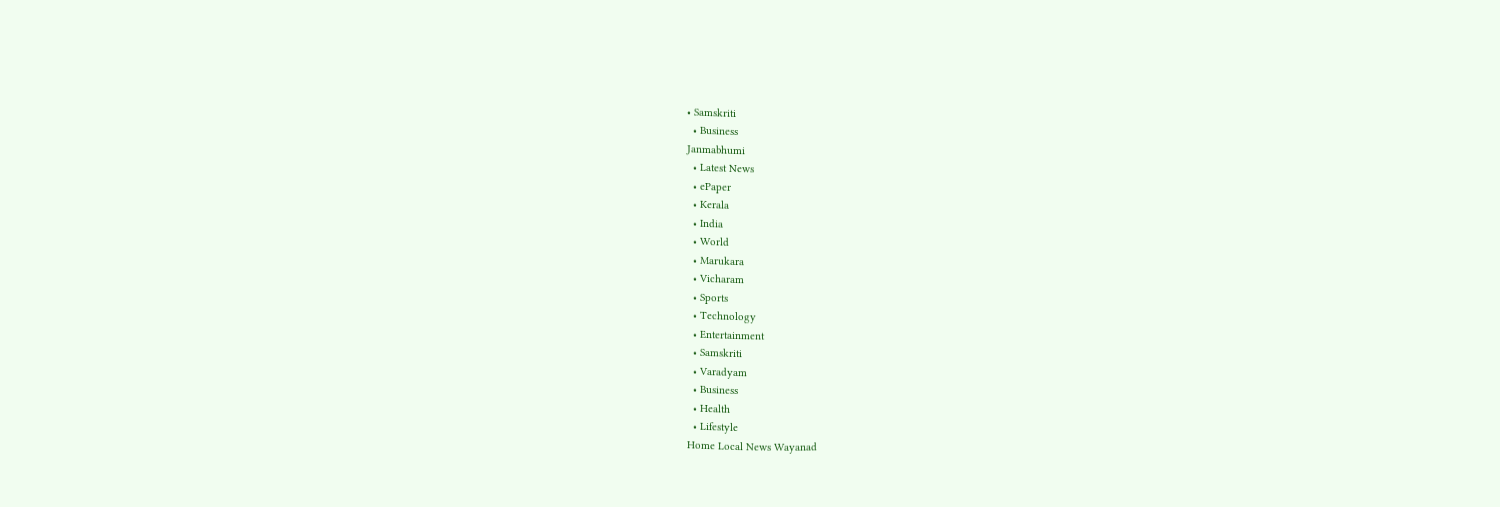• Samskriti
  • Business
Janmabhumi
  • Latest News
  • ePaper
  • Kerala
  • India
  • World
  • Marukara
  • Vicharam
  • Sports
  • Technology
  • Entertainment
  • Samskriti
  • Varadyam
  • Business
  • Health
  • Lifestyle
Home Local News Wayanad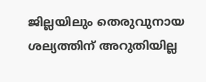ജില്ലയിലും തെരുവുനായ ശല്യത്തിന് അറുതിയില്ല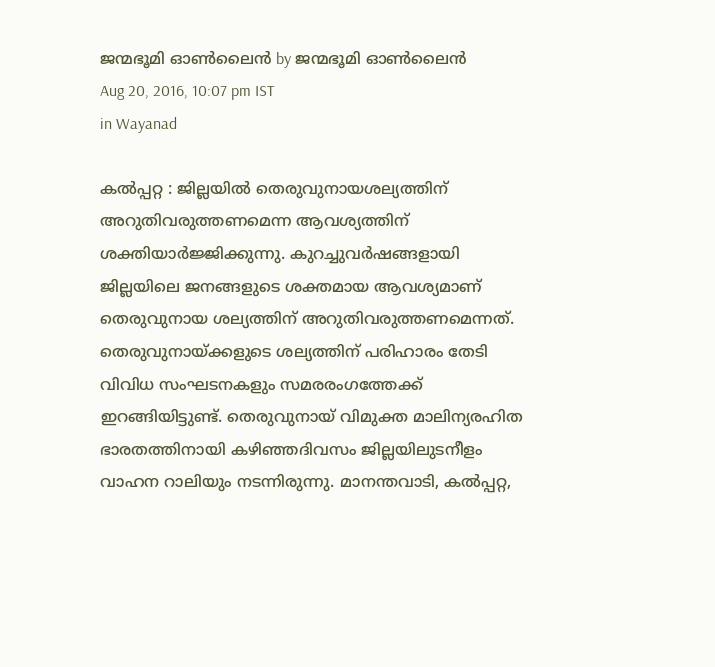ജന്മഭൂമി ഓണ്‍ലൈന്‍ by ജന്മഭൂമി ഓണ്‍ലൈന്‍
Aug 20, 2016, 10:07 pm IST
in Wayanad

കല്‍പ്പറ്റ : ജില്ലയില്‍ തെരുവുനായശല്യത്തിന് അറുതിവരുത്തണമെന്ന ആവശ്യത്തിന് ശക്തിയാര്‍ജ്ജിക്കുന്നു. കുറച്ചുവര്‍ഷങ്ങളായി ജില്ലയിലെ ജനങ്ങളുടെ ശക്തമായ ആവശ്യമാണ് തെരുവുനായ ശല്യത്തിന് അറുതിവരുത്തണമെന്നത്. തെരുവുനായ്‌ക്കളുടെ ശല്യത്തിന് പരിഹാരം തേടി വിവിധ സംഘടനകളും സമരരംഗത്തേക്ക് ഇറങ്ങിയിട്ടുണ്ട്. തെരുവുനായ് വിമുക്ത മാലിന്യരഹിത ഭാരതത്തിനായി കഴിഞ്ഞദിവസം ജില്ലയിലുടനീളം വാഹന റാലിയും നടന്നിരുന്നു. മാനന്തവാടി, കല്‍പ്പറ്റ,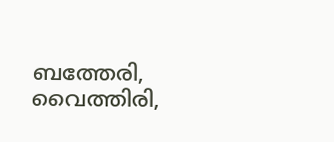ബത്തേരി, വൈത്തിരി,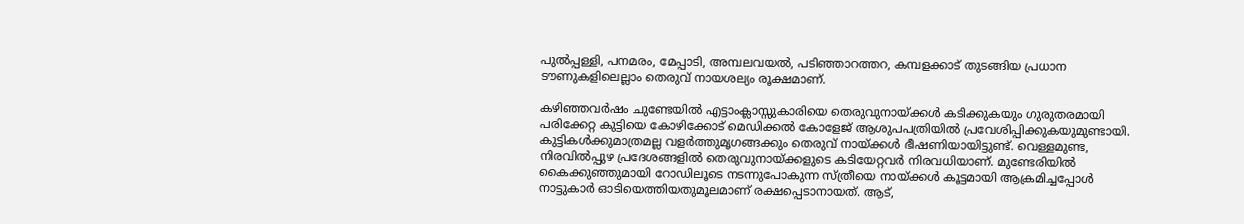പുല്‍പ്പള്ളി, പനമരം, മേപ്പാടി, അമ്പലവയല്‍, പടിഞ്ഞാറത്തറ, കമ്പളക്കാട് തുടങ്ങിയ പ്രധാന ടൗണുകളിലെല്ലാം തെരുവ് നായശല്യം രൂക്ഷമാണ്.

കഴിഞ്ഞവര്‍ഷം ചുണ്ടേയില്‍ എട്ടാംക്ലാസ്സുകാരിയെ തെരുവുനായ്‌ക്കള്‍ കടിക്കുകയും ഗുരുതരമായി പരിക്കേറ്റ കുട്ടിയെ കോഴിക്കോട് മെഡിക്കല്‍ കോളേജ് ആശുപപത്രിയില്‍ പ്രവേശിപ്പിക്കുകയുമുണ്ടായി. കുട്ടികള്‍ക്കുമാത്രമല്ല വളര്‍ത്തുമൃഗങ്ങക്കും തെരുവ് നായ്‌ക്കള്‍ ഭീഷണിയായിട്ടുണ്ട്. വെള്ളമുണ്ട, നിരവില്‍പ്പുഴ പ്രദേശങ്ങളില്‍ തെരുവുനായ്‌ക്കളുടെ കടിയേറ്റവര്‍ നിരവധിയാണ്. മുണ്ടേരിയില്‍ കൈക്കുഞ്ഞുമായി റോഡിലൂടെ നടന്നുപോകുന്ന സ്ത്രീയെ നായ്‌ക്കള്‍ കൂട്ടമായി ആക്രമിച്ചപ്പോള്‍ നാട്ടുകാര്‍ ഓടിയെത്തിയതുമൂലമാണ് രക്ഷപ്പെടാനായത്. ആട്,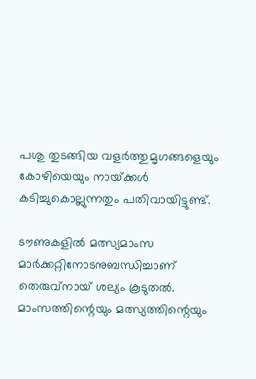പശു തുടങ്ങിയ വളര്‍ത്തുമൃഗങ്ങളെയും കോഴിയെയും നായ്‌ക്കള്‍ കടിച്ചുകൊല്ലുന്നതും പതിവായിട്ടുണ്ട്.

ടൗണുകളില്‍ മത്സ്യമാംസ മാര്‍ക്കറ്റിനോടനുബന്ധിച്ചാണ് തെരുവ്‌നായ് ശല്യം കൂടുതല്‍. മാംസത്തിന്റെയും മത്സ്യത്തിന്റെയും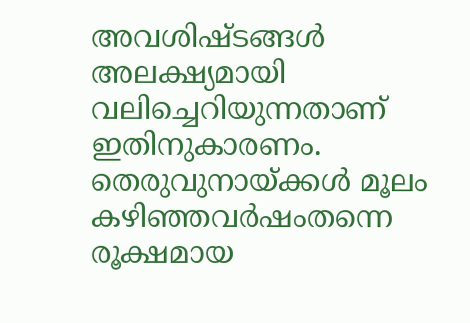അവശിഷ്ടങ്ങള്‍ അലക്ഷ്യമായി വലിച്ചെറിയുന്നതാണ് ഇതിനുകാരണം. തെരുവുനായ്‌ക്കള്‍ മൂലം കഴിഞ്ഞവര്‍ഷംതന്നെ രൂക്ഷമായ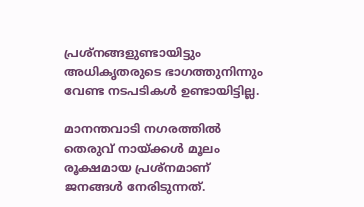പ്രശ്‌നങ്ങളുണ്ടായിട്ടും അധികൃതരുടെ ഭാഗത്തുനിന്നും വേണ്ട നടപടികള്‍ ഉണ്ടായിട്ടില്ല.

മാനന്തവാടി നഗരത്തില്‍ തെരുവ് നായ്‌ക്കള്‍ മൂലം രൂക്ഷമായ പ്രശ്‌നമാണ് ജനങ്ങള്‍ നേരിടുന്നത്.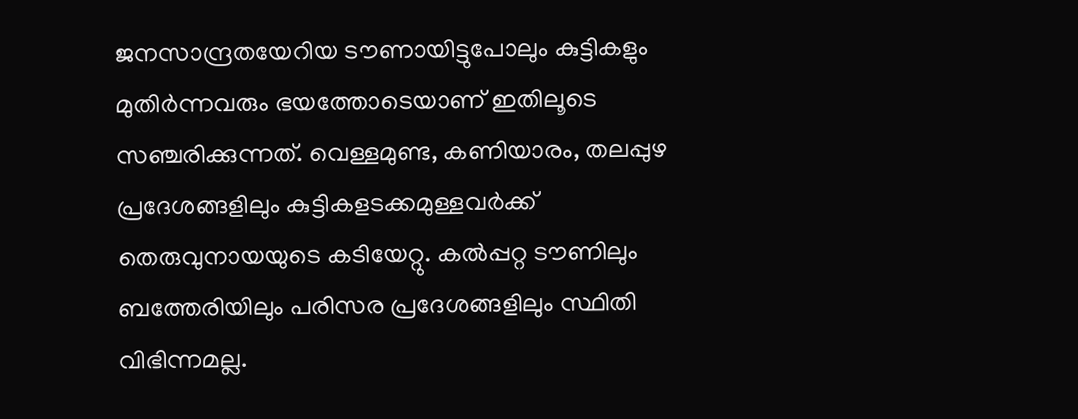ജനസാന്ദ്രതയേറിയ ടൗണായിട്ടുപോലും കുട്ടികളും മുതിര്‍ന്നവരും ഭയത്തോടെയാണ് ഇതിലൂടെ സഞ്ചരിക്കുന്നത്. വെള്ളമുണ്ട, കണിയാരം, തലപ്പുഴ പ്രദേശങ്ങളിലും കുട്ടികളടക്കമുള്ളവര്‍ക്ക് തെരുവുനായയുടെ കടിയേറ്റു. കല്‍പ്പറ്റ ടൗണിലും ബത്തേരിയിലും പരിസര പ്രദേശങ്ങളിലും സ്ഥിതി വിഭിന്നമല്ല.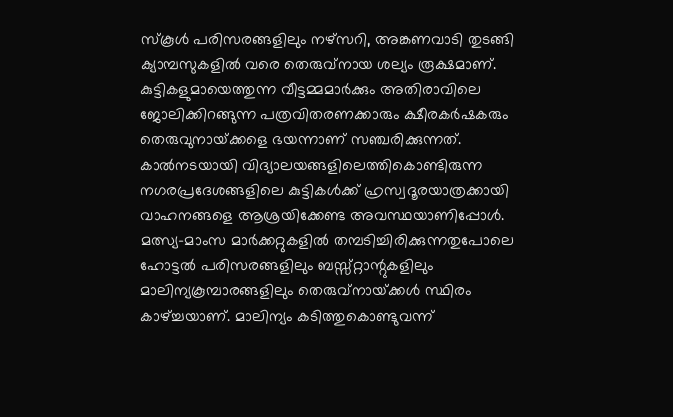സ്‌കൂള്‍ പരിസരങ്ങളിലും നഴ്‌സറി, അങ്കണവാടി തുടങ്ങി ക്യാമ്പസുകളില്‍ വരെ തെരുവ്‌നായ ശല്യം രൂക്ഷമാണ്. കുട്ടികളുമായെത്തുന്ന വീട്ടമ്മമാര്‍ക്കും അതിരാവിലെ ജോലിക്കിറങ്ങുന്ന പത്രവിതരണക്കാരും ക്ഷീരകര്‍ഷകരും തെരുവുനായ്‌ക്കളെ ഭയന്നാണ് സഞ്ചരിക്കുന്നത്. കാല്‍നടയായി വിദ്യാലയങ്ങളിലെത്തികൊണ്ടിരുന്ന നഗരപ്രദേശങ്ങളിലെ കുട്ടികള്‍ക്ക് ഹ്രസ്വദൂരയാത്രക്കായി വാഹനങ്ങളെ ആശ്രയിക്കേണ്ട അവസ്ഥയാണിപ്പോള്‍. മത്സ്യ-മാംസ മാര്‍ക്കറ്റുകളില്‍ തമ്പടിച്ചിരിക്കുന്നതുപോലെ ഹോട്ടല്‍ പരിസരങ്ങളിലും ബസ്സ്റ്റാന്റുകളിലും മാലിന്യകൂമ്പാരങ്ങളിലും തെരുവ്‌നായ്‌ക്കള്‍ സ്ഥിരം കാഴ്‌ച്ചയാണ്. മാലിന്യം കടിത്തുകൊണ്ടുവന്ന്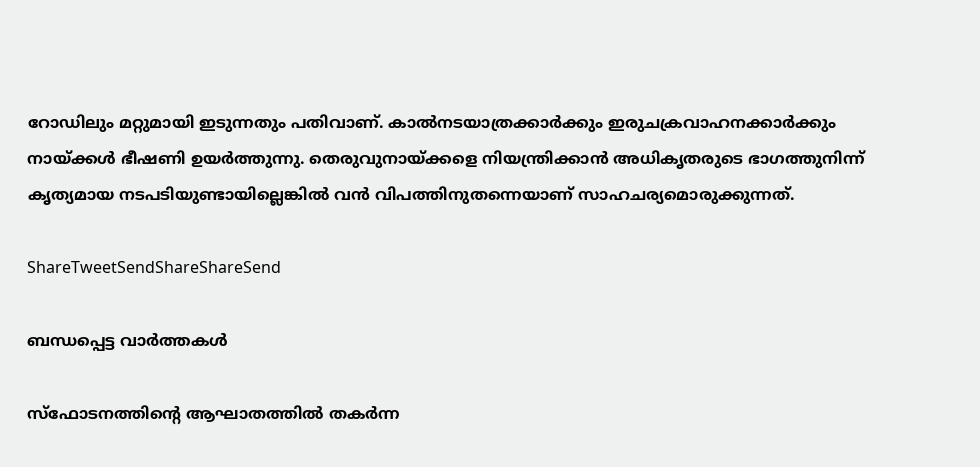റോഡിലും മറ്റുമായി ഇടുന്നതും പതിവാണ്. കാല്‍നടയാത്രക്കാര്‍ക്കും ഇരുചക്രവാഹനക്കാര്‍ക്കും നായ്‌ക്കള്‍ ഭീഷണി ഉയര്‍ത്തുന്നു. തെരുവുനായ്‌ക്കളെ നിയന്ത്രിക്കാന്‍ അധികൃതരുടെ ഭാഗത്തുനിന്ന് കൃത്യമായ നടപടിയുണ്ടായില്ലെങ്കില്‍ വന്‍ വിപത്തിനുതന്നെയാണ് സാഹചര്യമൊരുക്കുന്നത്.

ShareTweetSendShareShareSend

ബന്ധപ്പെട്ട വാര്‍ത്തകള്‍

സ്‌ഫോടനത്തിന്റെ ആഘാതത്തില്‍ തകര്‍ന്ന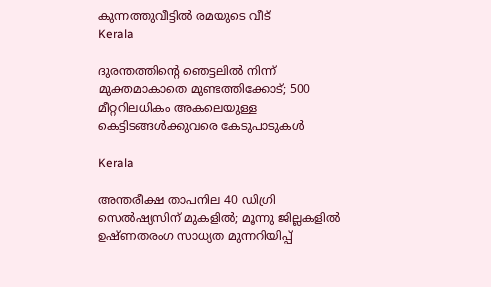കുന്നത്തുവീട്ടില്‍ രമയുടെ വീട്‌
Kerala

ദുരന്തത്തിന്റെ ഞെട്ടലില്‍ നിന്ന് മുക്തമാകാതെ മുണ്ടത്തിക്കോട്; 500 മീറ്ററിലധികം അകലെയുള്ള കെട്ടിടങ്ങള്‍ക്കുവരെ കേടുപാടുകൾ

Kerala

അന്തരീക്ഷ താപനില 40 ഡിഗ്രി സെല്‍ഷ്യസിന് മുകളില്‍; മൂന്നു ജില്ലകളിൽ ഉഷ്ണതരംഗ സാധ്യത മുന്നറിയിപ്പ്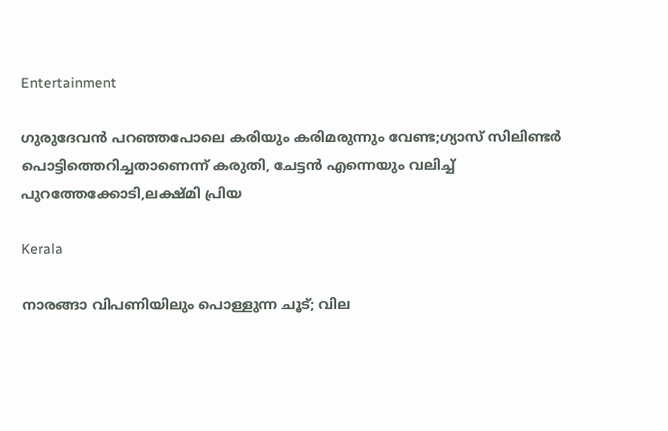Entertainment

ഗുരുദേവൻ പറഞ്ഞപോലെ കരിയും കരിമരുന്നും വേണ്ട;ഗ്യാസ് സിലിണ്ടർ പൊട്ടിത്തെറിച്ചതാണെന്ന് കരുതി, ചേട്ടൻ എന്നെയും വലിച്ച് പുറത്തേക്കോടി,ലക്ഷ്മി പ്രിയ

Kerala

നാരങ്ങാ വിപണിയിലും പൊള്ളുന്ന ചൂട്; വില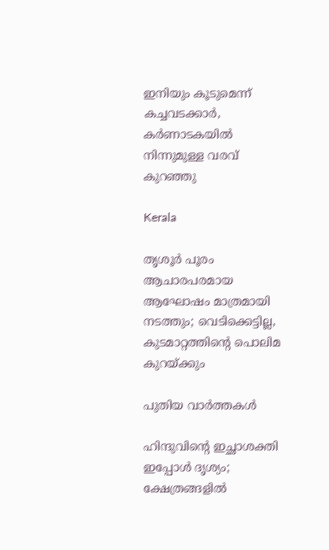ഇനിയും കൂടുമെന്ന് കച്ചവടക്കാർ, കർണാടകയിൽ നിന്നുമുള്ള വരവ് കുറഞ്ഞു

Kerala

തൃശൂർ പൂരം ആചാരപരമായ ആഘോഷം മാത്രമായി നടത്തും; വെടിക്കെട്ടില്ല, കുടമാറ്റത്തിന്റെ പൊലിമ കുറയ്‌ക്കും

പുതിയ വാര്‍ത്തകള്‍

ഹിന്ദുവിന്റെ ഇച്ഛാശക്തി ഇപ്പോൾ ദൃശ്യം; ക്ഷേത്രങ്ങളില്‍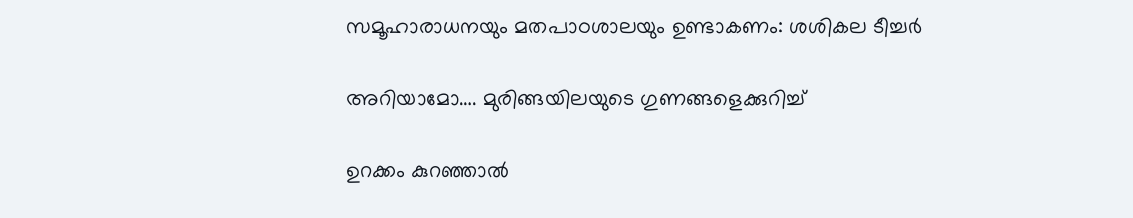സമൂഹാരാധനയും മതപാഠശാലയും ഉണ്ടാകണം: ശശികല ടീച്ചര്‍

അറിയാമോ…. മുരിങ്ങയിലയുടെ ഗുണങ്ങളെക്കുറിച്ച്

ഉറക്കം കുറഞ്ഞാൽ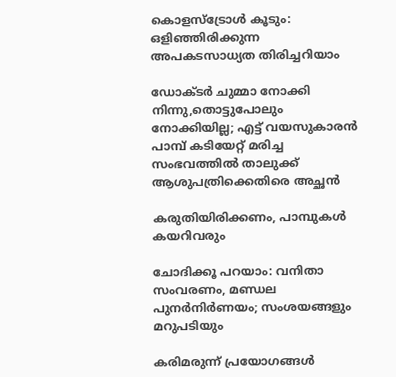കൊളസ്ട്രോൾ കൂടും: ഒളിഞ്ഞിരിക്കുന്ന അപകടസാധ്യത തിരിച്ചറിയാം

ഡോക്ടർ ചുമ്മാ നോക്കി നിന്നു,തൊട്ടുപോലും നോക്കിയില്ല; എട്ട് വയസുകാരൻ പാമ്പ് കടിയേറ്റ് മരിച്ച സംഭവത്തിൽ താലുക്ക് ആശുപത്രിക്കെതിരെ അച്ഛൻ

കരുതിയിരിക്കണം, പാമ്പുകള്‍ കയറിവരും

ചോദിക്കൂ പറയാം: വനിതാ സംവരണം, മണ്ഡല പുനര്‍നിര്‍ണയം; സംശയങ്ങളും മറുപടിയും

കരിമരുന്ന് പ്രയോഗങ്ങള്‍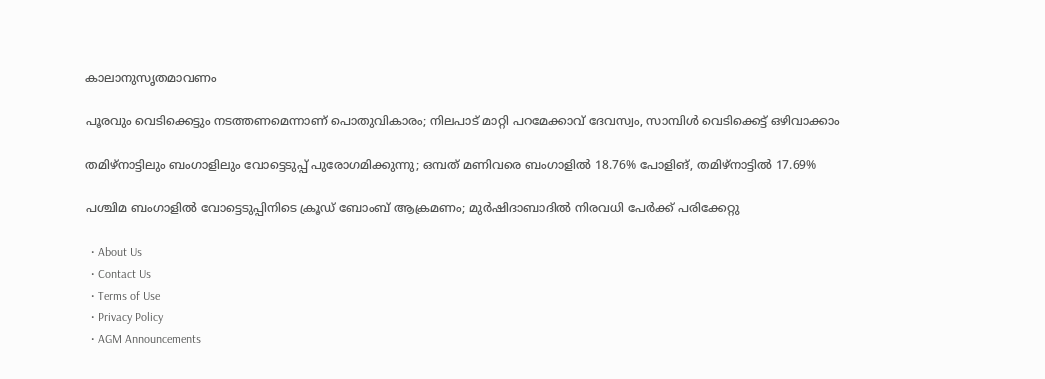കാലാനുസൃതമാവണം

പൂരവും വെടിക്കെട്ടും നടത്തണമെന്നാണ് പൊതുവികാരം; നിലപാട് മാറ്റി പറമേക്കാവ് ദേവസ്വം, സാമ്പിൾ വെടിക്കെട്ട് ഒഴിവാക്കാം

തമിഴ്നാട്ടിലും ബംഗാളിലും വോട്ടെടുപ്പ് പുരോഗമിക്കുന്നു; ഒമ്പത് മണിവരെ ബംഗാളിൽ 18.76% പോളിങ്, തമിഴ്നാട്ടിൽ 17.69%

പശ്ചിമ ബംഗാളിൽ വോട്ടെടുപ്പിനിടെ ക്രൂഡ് ബോംബ് ആക്രമണം; മുർഷിദാബാദിൽ നിരവധി പേർക്ക് പരിക്കേറ്റു

  • About Us
  • Contact Us
  • Terms of Use
  • Privacy Policy
  • AGM Announcements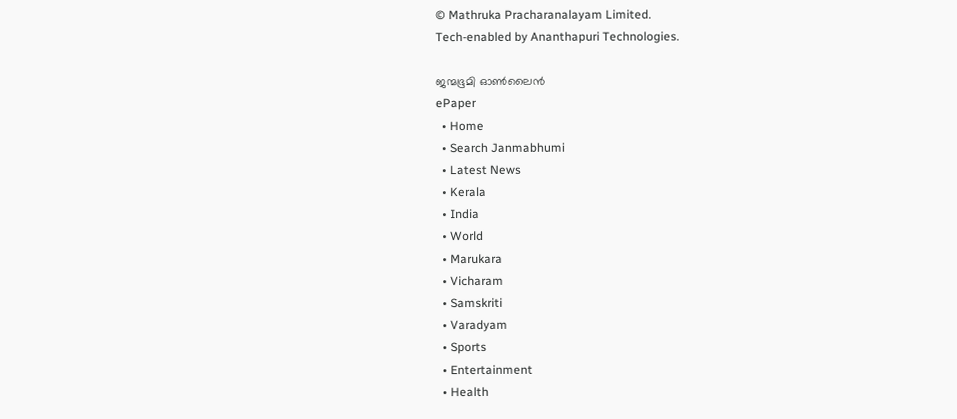© Mathruka Pracharanalayam Limited.
Tech-enabled by Ananthapuri Technologies.

ജന്മഭൂമി ഓണ്‍ലൈന്‍
ePaper
  • Home
  • Search Janmabhumi
  • Latest News
  • Kerala
  • India
  • World
  • Marukara
  • Vicharam
  • Samskriti
  • Varadyam
  • Sports
  • Entertainment
  • Health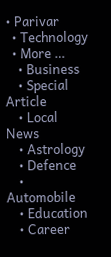• Parivar
  • Technology
  • More …
    • Business
    • Special Article
    • Local News
    • Astrology
    • Defence
    • Automobile
    • Education
    • Career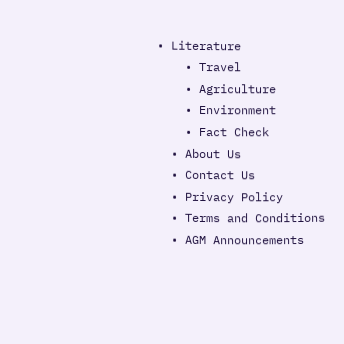• Literature
    • Travel
    • Agriculture
    • Environment
    • Fact Check
  • About Us
  • Contact Us
  • Privacy Policy
  • Terms and Conditions
  • AGM Announcements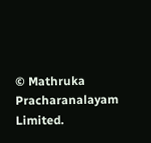© Mathruka Pracharanalayam Limited.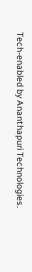Tech-enabled by Ananthapuri Technologies.